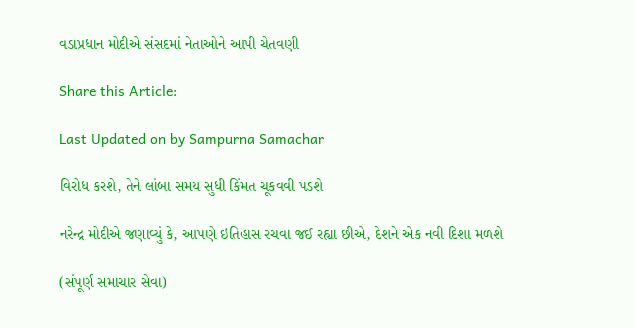વડાપ્રધાન મોદીએ સંસદમાં નેતાઓને આપી ચેતવણી

Share this Article:

Last Updated on by Sampurna Samachar

વિરોધ કરશે, તેને લાંબા સમય સુધી કિંમત ચૂકવવી પડશે

નરેન્દ્ર મોદીએ જણાવ્યું કે, આપણે ઇતિહાસ રચવા જઈ રહ્યા છીએ, દેશને એક નવી દિશા મળશે

(સંપૂર્ણ સમાચાર સેવા)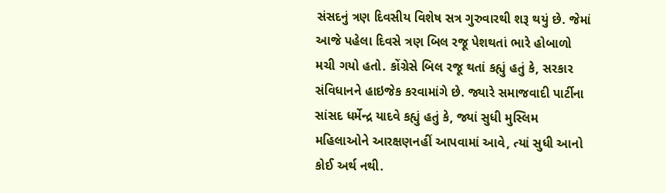સંસદનું ત્રણ દિવસીય વિશેષ સત્ર ગુરુવારથી શરૂ થયું છે. જેમાં આજે પહેલા દિવસે ત્રણ બિલ રજૂ પેશથતાં ભારે હોબાળો મચી ગયો હતો. કોંગ્રેસે બિલ રજૂ થતાં કહ્યું હતું કે, સરકાર સંવિધાનને હાઇજેક કરવામાંગે છે. જ્યારે સમાજવાદી પાર્ટીના સાંસદ ધર્મેન્દ્ર યાદવે કહ્યું હતું કે, જ્યાં સુધી મુસ્લિમ મહિલાઓને આરક્ષણનહીં આપવામાં આવે, ત્યાં સુધી આનો કોઈ અર્થ નથી.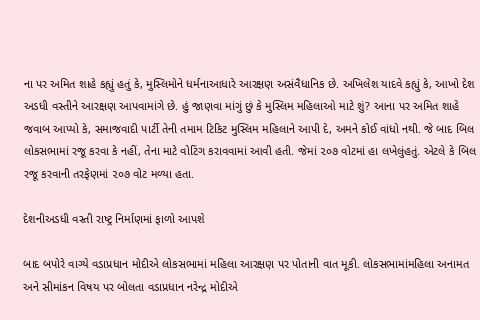ના પર અમિત શાહે કહ્યું હતું કે, મુસ્લિમોને ધર્મનાઆધારે આરક્ષણ અસંવૈધાનિક છે. અખિલેશ યાદવે કહ્યું કે, આખો દેશ અડધી વસ્તીને આરક્ષણ આપવામાંગે છે. હું જાણવા માંગું છું કે મુસ્લિમ મહિલાઓ માટે શું? આના પર અમિત શાહે જવાબ આપ્યો કે, સમાજવાદી પાર્ટી તેની તમામ ટિકિટ મુસ્લિમ મહિલાને આપી દે, અમને કોઈ વાંધો નથી. જે બાદ બિલ લોકસભામાં રજૂ કરવા કે નહીં, તેના માટે વોટિંગ કરાવવામાં આવી હતી. જેમાં ૨૦૭ વોટમાં હા લખેલુંહતું. એટલે કે બિલ રજૂ કરવાની તરફેણમાં ૨૦૭ વોટ મળ્યા હતા.

દેશનીઅડધી વસ્તી રાષ્ટ્ર નિર્માણમાં ફાળો આપશે

બાદ બપોરે વાગ્યે વડાપ્રધાન મોદીએ લોકસભામાં મહિલા આરક્ષણ પર પોતાની વાત મૂકી. લોકસભામાંમહિલા અનામત અને સીમાંકન વિષય પર બોલતા વડાપ્રધાન નરેન્દ્ર મોદીએ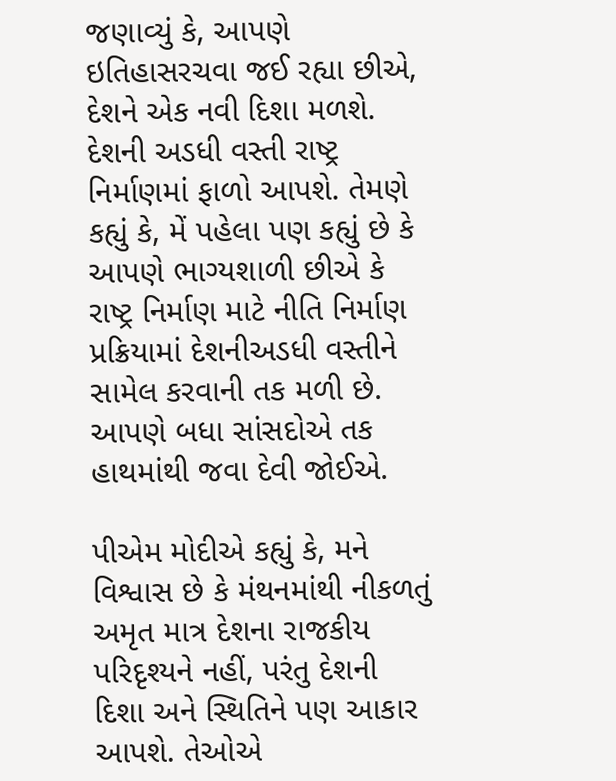જણાવ્યું કે, આપણે ઇતિહાસરચવા જઈ રહ્યા છીએ, દેશને એક નવી દિશા મળશે. દેશની અડધી વસ્તી રાષ્ટ્ર નિર્માણમાં ફાળો આપશે. તેમણે કહ્યું કે, મેં પહેલા પણ કહ્યું છે કે આપણે ભાગ્યશાળી છીએ કે રાષ્ટ્ર નિર્માણ માટે નીતિ નિર્માણ પ્રક્રિયામાં દેશનીઅડધી વસ્તીને સામેલ કરવાની તક મળી છે. આપણે બધા સાંસદોએ તક હાથમાંથી જવા દેવી જોઈએ.

પીએમ મોદીએ કહ્યું કે, મને વિશ્વાસ છે કે મંથનમાંથી નીકળતું અમૃત માત્ર દેશના રાજકીય પરિદૃશ્યને નહીં, પરંતુ દેશની દિશા અને સ્થિતિને પણ આકાર આપશે. તેઓએ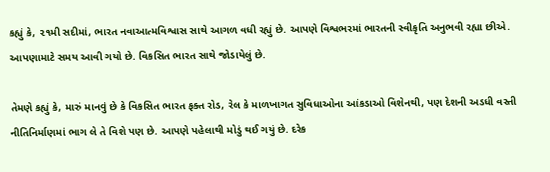કહ્યું કે, ૨૧મી સદીમાં, ભારત નવાઆત્મવિશ્વાસ સાથે આગળ વધી રહ્યું છે. આપણે વિશ્વભરમાં ભારતની સ્વીકૃતિ અનુભવી રહ્યા છીએ. આપણામાટે સમય આવી ગયો છે. વિકસિત ભારત સાથે જોડાયેલું છે.

તેમણે કહ્યું કે, મારું માનવું છે કે વિકસિત ભારત ફક્ત રોડ, રેલ કે માળખાગત સુવિધાઓના આંકડાઓ વિશેનથી, પણ દેશની અડધી વસ્તી નીતિનિર્માણમાં ભાગ લે તે વિશે પણ છે. આપણે પહેલાથી મોડું થઈ ગયું છે. દરેક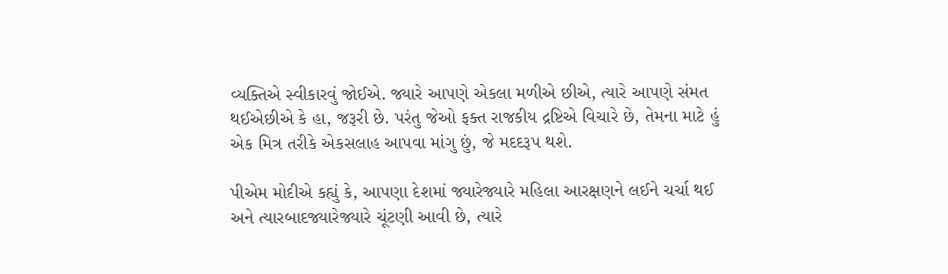વ્યક્તિએ સ્વીકારવું જોઈએ. જ્યારે આપણે એકલા મળીએ છીએ, ત્યારે આપણે સંમત થઈએછીએ કે હા, જરૂરી છે. પરંતુ જેઓ ફક્ત રાજકીય દ્રષ્ટિએ વિચારે છે, તેમના માટે હું એક મિત્ર તરીકે એકસલાહ આપવા માંગુ છું, જે મદદરૂપ થશે.

પીએમ મોદીએ કહ્યું કે, આપણા દેશમાં જ્યારેજ્યારે મહિલા આરક્ષણને લઈને ચર્ચા થઈ અને ત્યારબાદજ્યારેજ્યારે ચૂંટણી આવી છે, ત્યારે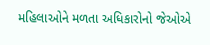મહિલાઓને મળતા અધિકારોનો જેઓએ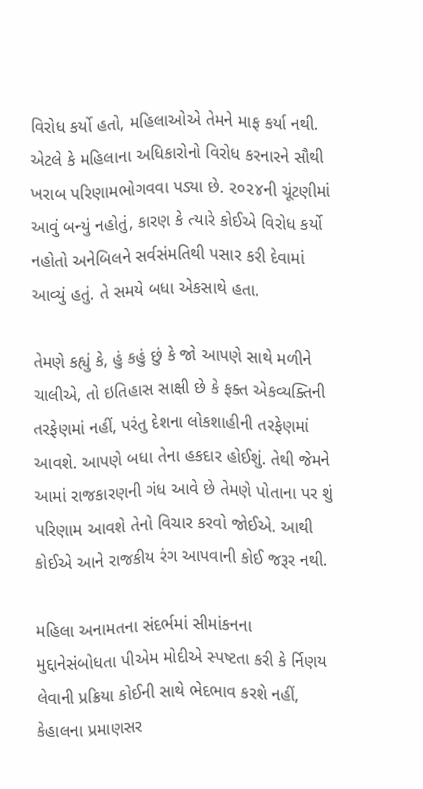વિરોધ કર્યો હતો, મહિલાઓએ તેમને માફ કર્યા નથી. એટલે કે મહિલાના અધિકારોનો વિરોધ કરનારને સૌથી ખરાબ પરિણામભોગવવા પડ્યા છે. ૨૦૨૪ની ચૂંટણીમાં આવું બન્યું નહોતું, કારણ કે ત્યારે કોઈએ વિરોધ કર્યો નહોતો અનેબિલને સર્વસંમતિથી પસાર કરી દેવામાં આવ્યું હતું. તે સમયે બધા એકસાથે હતા.

તેમણે કહ્યું કે, હું કહું છું કે જો આપણે સાથે મળીને ચાલીએ, તો ઇતિહાસ સાક્ષી છે કે ફક્ત એકવ્યક્તિની તરફેણમાં નહીં, પરંતુ દેશના લોકશાહીની તરફેણમાં આવશે. આપણે બધા તેના હકદાર હોઈશું. તેથી જેમને આમાં રાજકારણની ગંધ આવે છે તેમણે પોતાના પર શું પરિણામ આવશે તેનો વિચાર કરવો જોઈએ. આથી કોઈએ આને રાજકીય રંગ આપવાની કોઈ જરૂર નથી.

મહિલા અનામતના સંદર્ભમાં સીમાંકનના મુદ્દાનેસંબોધતા પીએમ મોદીએ સ્પષ્ટતા કરી કે ર્નિણય લેવાની પ્રક્રિયા કોઈની સાથે ભેદભાવ કરશે નહીં, કેહાલના પ્રમાણસર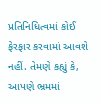પ્રતિનિધિત્વમાં કોઈ ફેરફાર કરવામાં આવશે નહીં. તેમણે કહ્યું કે, આપણે ભ્રમમાં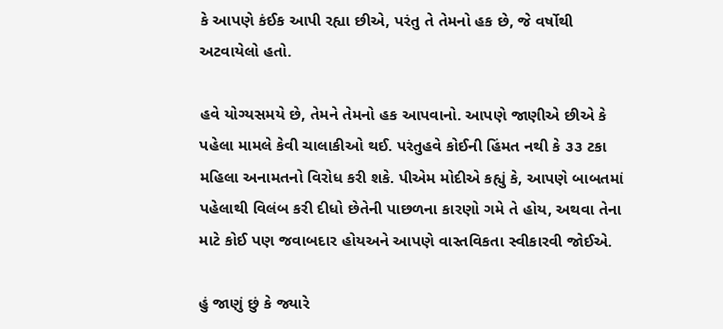કે આપણે કંઈક આપી રહ્યા છીએ, પરંતુ તે તેમનો હક છે, જે વર્ષોથી અટવાયેલો હતો.

હવે યોગ્યસમયે છે, તેમને તેમનો હક આપવાનો. આપણે જાણીએ છીએ કે પહેલા મામલે કેવી ચાલાકીઓ થઈ. પરંતુહવે કોઈની હિંમત નથી કે ૩૩ ટકા મહિલા અનામતનો વિરોધ કરી શકે. પીએમ મોદીએ કહ્યું કે, આપણે બાબતમાં પહેલાથી વિલંબ કરી દીધો છેતેની પાછળના કારણો ગમે તે હોય, અથવા તેના માટે કોઈ પણ જવાબદાર હોયઅને આપણે વાસ્તવિકતા સ્વીકારવી જોઈએ.

હું જાણું છું કે જ્યારે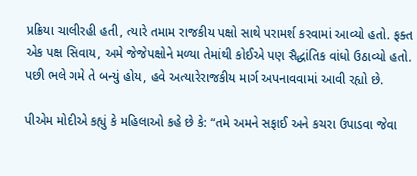પ્રક્રિયા ચાલીરહી હતી, ત્યારે તમામ રાજકીય પક્ષો સાથે પરામર્શ કરવામાં આવ્યો હતો. ફક્ત એક પક્ષ સિવાય, અમે જેજેપક્ષોને મળ્યા તેમાંથી કોઈએ પણ સૈદ્ધાંતિક વાંધો ઉઠાવ્યો હતો. પછી ભલે ગમે તે બન્યું હોય, હવે અત્યારેરાજકીય માર્ગ અપનાવવામાં આવી રહ્યો છે.

પીએમ મોદીએ કહ્યું કે મહિલાઓ કહે છે કે: “તમે અમને સફાઈ અને કચરા ઉપાડવા જેવા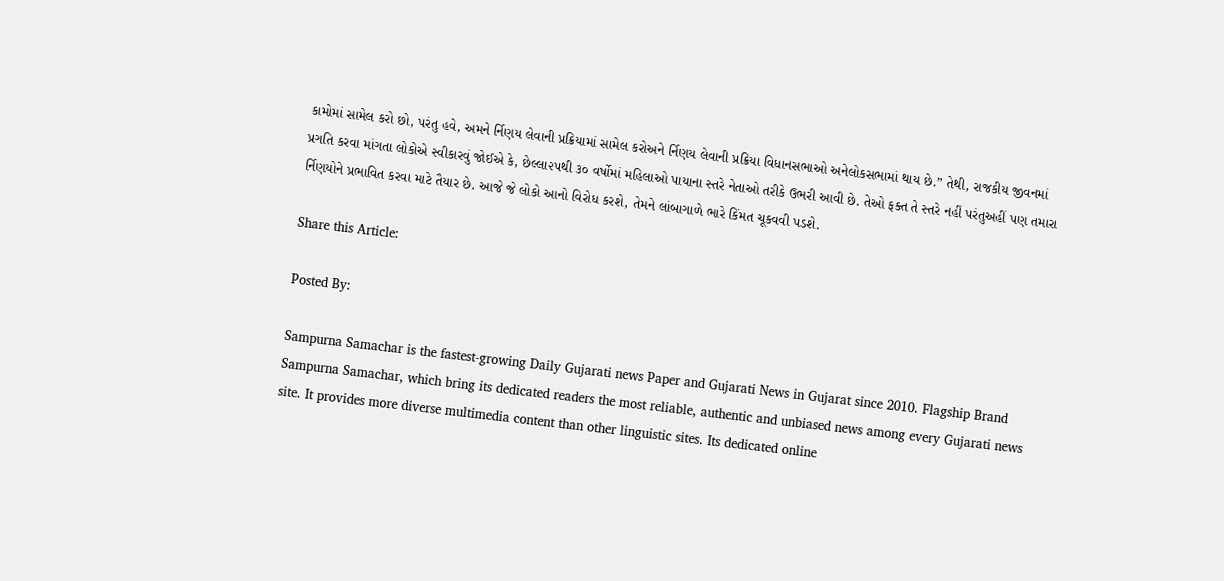કામોમાં સામેલ કરો છો, પરંતુ હવે, અમને ર્નિણય લેવાની પ્રક્રિયામાં સામેલ કરોઅને ર્નિણય લેવાની પ્રક્રિયા વિધાનસભાઓ અનેલોકસભામાં થાય છે.” તેથી, રાજકીય જીવનમાં પ્રગતિ કરવા માંગતા લોકોએ સ્વીકારવું જોઈએ કે, છેલ્લા૨૫થી ૩૦ વર્ષોમાં મહિલાઓ પાયાના સ્તરે નેતાઓ તરીકે ઉભરી આવી છે. તેઓ ફક્ત તે સ્તરે નહીં પરંતુઅહીં પણ તમારા ર્નિણયોને પ્રભાવિત કરવા માટે તૈયાર છે. આજે જે લોકો આનો વિરોધ કરશે, તેમને લાંબાગાળે ભારે કિંમત ચૂકવવી પડશે.

Share this Article:

Posted By:

Sampurna Samachar is the fastest-growing Daily Gujarati news Paper and Gujarati News in Gujarat since 2010. Flagship Brand Sampurna Samachar, which bring its dedicated readers the most reliable, authentic and unbiased news among every Gujarati news site. It provides more diverse multimedia content than other linguistic sites. Its dedicated online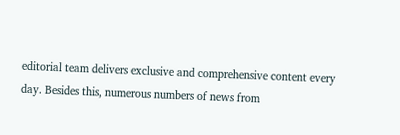editorial team delivers exclusive and comprehensive content every day. Besides this, numerous numbers of news from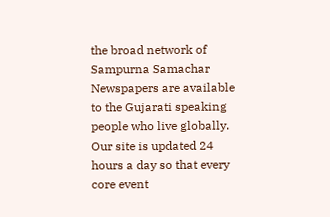the broad network of Sampurna Samachar Newspapers are available to the Gujarati speaking people who live globally. Our site is updated 24 hours a day so that every core event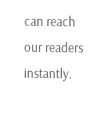can reach our readers instantly.